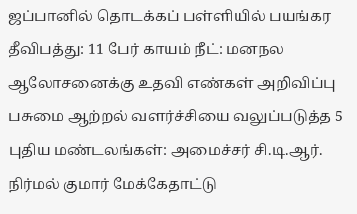ஜப்பானில் தொடக்கப் பள்ளியில் பயங்கர தீவிபத்து: 11 பேர் காயம் நீட்: மனநல ஆலோசனைக்கு உதவி எண்கள் அறிவிப்பு பசுமை ஆற்றல் வளர்ச்சியை வலுப்படுத்த 5 புதிய மண்டலங்கள்: அமைச்சர் சி.டி.ஆர். நிர்மல் குமார் மேக்கேதாட்டு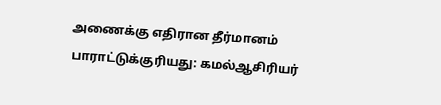அணைக்கு எதிரான தீர்மானம் பாராட்டுக்குரியது: கமல்ஆசிரியர்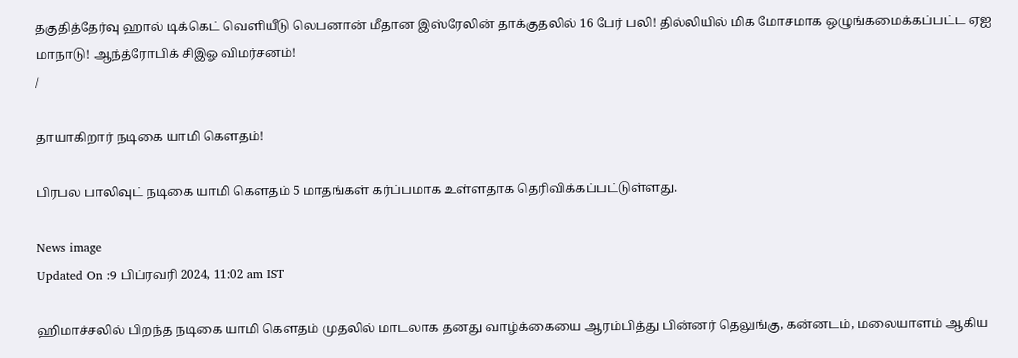தகுதித்தேர்வு ஹால் டிக்கெட் வெளியீடு லெபனான் மீதான இஸ்ரேலின் தாக்குதலில் 16 பேர் பலி! தில்லியில் மிக மோசமாக ஒழுங்கமைக்கப்பட்ட ஏஐ மாநாடு! ஆந்த்ரோபிக் சிஇஓ விமர்சனம்!
/

தாயாகிறார் நடிகை யாமி கௌதம்!

பிரபல பாலிவுட் நடிகை யாமி கௌதம் 5 மாதங்கள் கர்ப்பமாக உள்ளதாக தெரிவிக்கப்பட்டுள்ளது.

News image
Updated On :9 பிப்ரவரி 2024, 11:02 am IST

ஹிமாச்சலில் பிறந்த நடிகை யாமி கௌதம் முதலில் மாடலாக தனது வாழ்க்கையை ஆரம்பித்து பின்னர் தெலுங்கு, கன்னடம், மலையாளம் ஆகிய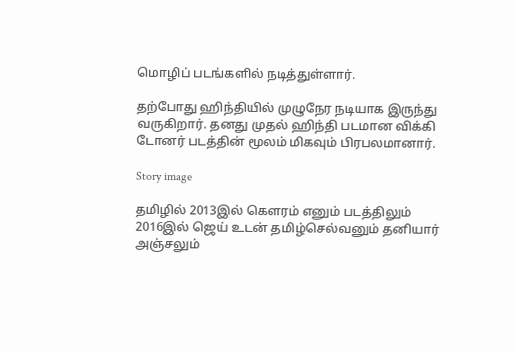மொழிப் படங்களில் நடித்துள்ளார்.

தற்போது ஹிந்தியில் முழுநேர நடியாக இருந்து வருகிறார். தனது முதல் ஹிந்தி படமான விக்கி டோனர் படத்தின் மூலம் மிகவும் பிரபலமானார்.

Story image

தமிழில் 2013இல் கௌரம் எனும் படத்திலும் 2016இல் ஜெய் உடன் தமிழ்செல்வனும் தனியார் அஞ்சலும்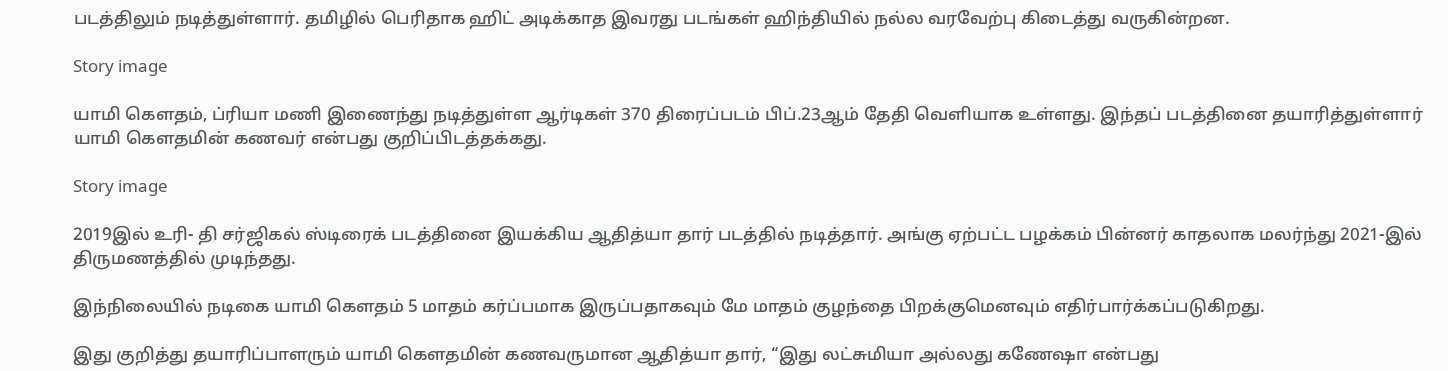படத்திலும் நடித்துள்ளார். தமிழில் பெரிதாக ஹிட் அடிக்காத இவரது படங்கள் ஹிந்தியில் நல்ல வரவேற்பு கிடைத்து வருகின்றன.

Story image

யாமி கௌதம், ப்ரியா மணி இணைந்து நடித்துள்ள ஆர்டிகள் 370 திரைப்படம் பிப்.23ஆம் தேதி வெளியாக உள்ளது. இந்தப் படத்தினை தயாரித்துள்ளார் யாமி கௌதமின் கணவர் என்பது குறிப்பிடத்தக்கது.

Story image

2019இல் உரி- தி சர்ஜிகல் ஸ்டிரைக் படத்தினை இயக்கிய ஆதித்யா தார் படத்தில் நடித்தார். அங்கு ஏற்பட்ட பழக்கம் பின்னர் காதலாக மலர்ந்து 2021-இல் திருமணத்தில் முடிந்தது.

இந்நிலையில் நடிகை யாமி கௌதம் 5 மாதம் கர்ப்பமாக இருப்பதாகவும் மே மாதம் குழந்தை பிறக்குமெனவும் எதிர்பார்க்கப்படுகிறது.

இது குறித்து தயாரிப்பாளரும் யாமி கௌதமின் கணவருமான ஆதித்யா தார், “இது லட்சுமியா அல்லது கணேஷா என்பது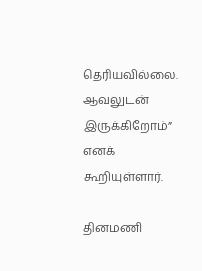தெரியவில்லை. ஆவலுடன் இருக்கிறோம்” எனக் கூறியுள்ளார்.

தினமணி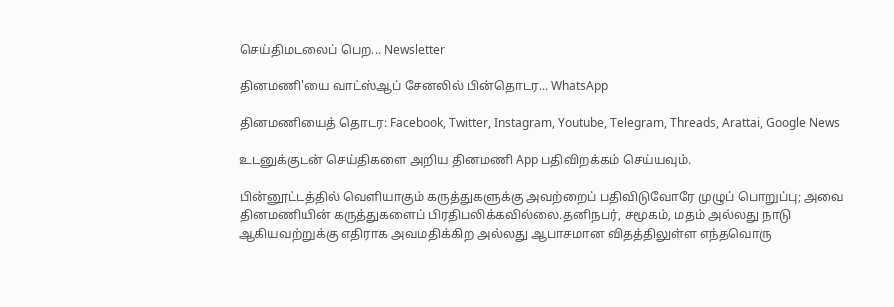செய்திமடலைப் பெற... Newsletter

தினமணி'யை வாட்ஸ்ஆப் சேனலில் பின்தொடர... WhatsApp

தினமணியைத் தொடர: Facebook, Twitter, Instagram, Youtube, Telegram, Threads, Arattai, Google News

உடனுக்குடன் செய்திகளை அறிய தினமணி App பதிவிறக்கம் செய்யவும்.

பின்னூட்டத்தில் வெளியாகும் கருத்துகளுக்கு அவற்றைப் பதிவிடுவோரே முழுப் பொறுப்பு; அவை தினமணியின் கருத்துகளைப் பிரதிபலிக்கவில்லை.தனிநபர், சமூகம், மதம் அல்லது நாடு ஆகியவற்றுக்கு எதிராக அவமதிக்கிற அல்லது ஆபாசமான விதத்திலுள்ள எந்தவொரு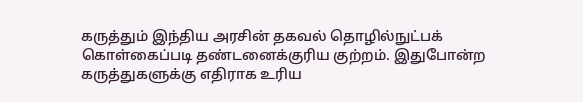கருத்தும் இந்திய அரசின் தகவல் தொழில்நுட்பக் கொள்கைப்படி தண்டனைக்குரிய குற்றம். இதுபோன்ற கருத்துகளுக்கு எதிராக உரிய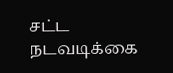சட்ட நடவடிக்கை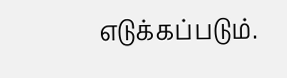எடுக்கப்படும்.